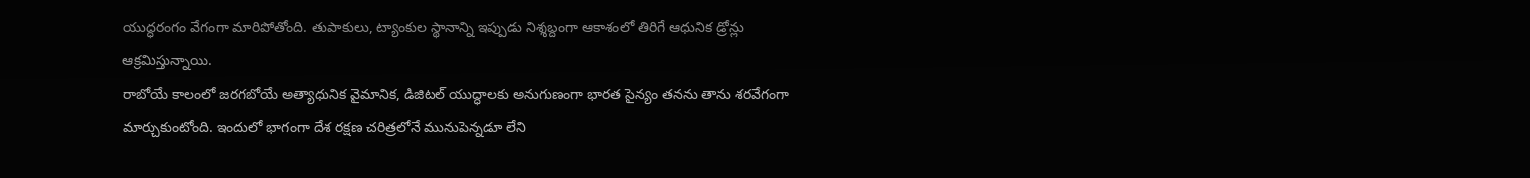యుద్ధరంగం వేగంగా మారిపోతోంది. తుపాకులు, ట్యాంకుల స్థానాన్ని ఇప్పుడు నిశ్శబ్దంగా ఆకాశంలో తిరిగే ఆధునిక డ్రోన్లు ఆక్రమిస్తున్నాయి.
రాబోయే కాలంలో జరగబోయే అత్యాధునిక వైమానిక, డిజిటల్ యుద్ధాలకు అనుగుణంగా భారత సైన్యం తనను తాను శరవేగంగా మార్చుకుంటోంది. ఇందులో భాగంగా దేశ రక్షణ చరిత్రలోనే మునుపెన్నడూ లేని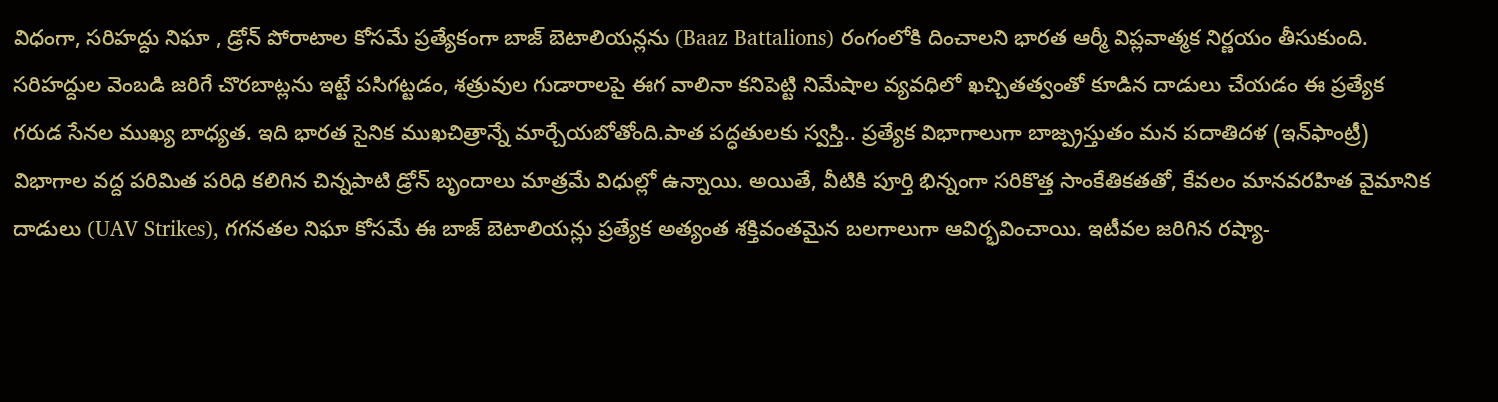విధంగా, సరిహద్దు నిఘా , డ్రోన్ పోరాటాల కోసమే ప్రత్యేకంగా బాజ్ బెటాలియన్లను (Baaz Battalions) రంగంలోకి దించాలని భారత ఆర్మీ విప్లవాత్మక నిర్ణయం తీసుకుంది. సరిహద్దుల వెంబడి జరిగే చొరబాట్లను ఇట్టే పసిగట్టడం, శత్రువుల గుడారాలపై ఈగ వాలినా కనిపెట్టి నిమేషాల వ్యవధిలో ఖచ్చితత్వంతో కూడిన దాడులు చేయడం ఈ ప్రత్యేక గరుడ సేనల ముఖ్య బాధ్యత. ఇది భారత సైనిక ముఖచిత్రాన్నే మార్చేయబోతోంది.పాత పద్ధతులకు స్వస్తి.. ప్రత్యేక విభాగాలుగా బాజ్ప్రస్తుతం మన పదాతిదళ (ఇన్‌ఫాంట్రీ) విభాగాల వద్ద పరిమిత పరిధి కలిగిన చిన్నపాటి డ్రోన్ బృందాలు మాత్రమే విధుల్లో ఉన్నాయి. అయితే, వీటికి పూర్తి భిన్నంగా సరికొత్త సాంకేతికతతో, కేవలం మానవరహిత వైమానిక దాడులు (UAV Strikes), గగనతల నిఘా కోసమే ఈ బాజ్ బెటాలియన్లు ప్రత్యేక అత్యంత శక్తివంతమైన బలగాలుగా ఆవిర్భవించాయి. ఇటీవల జరిగిన రష్యా-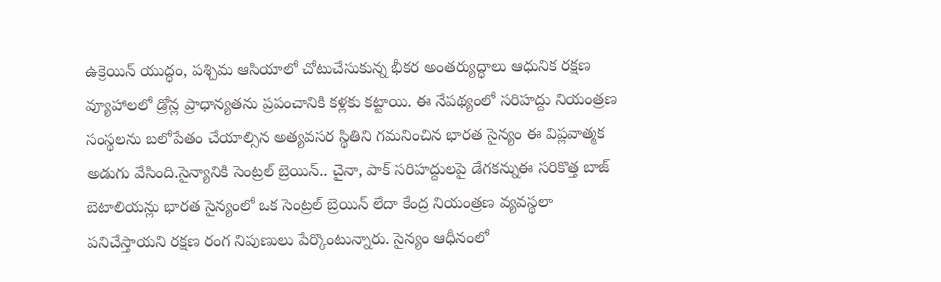ఉక్రెయిన్ యుద్ధం, పశ్చిమ ఆసియాలో చోటుచేసుకున్న భీకర అంతర్యుద్ధాలు ఆధునిక రక్షణ వ్యూహాలలో డ్రోన్ల ప్రాధాన్యతను ప్రపంచానికి కళ్లకు కట్టాయి. ఈ నేపథ్యంలో సరిహద్దు నియంత్రణ సంస్థలను బలోపేతం చేయాల్సిన అత్యవసర స్థితిని గమనించిన భారత సైన్యం ఈ విప్లవాత్మక అడుగు వేసింది.సైన్యానికి సెంట్రల్ బ్రెయిన్.. చైనా, పాక్ సరిహద్దులపై డేగకన్నుఈ సరికొత్త బాజ్ బెటాలియన్లు భారత సైన్యంలో ఒక సెంట్రల్ బ్రెయిన్ లేదా కేంద్ర నియంత్రణ వ్యవస్థలా పనిచేస్తాయని రక్షణ రంగ నిపుణులు పేర్కొంటున్నారు. సైన్యం ఆధీనంలో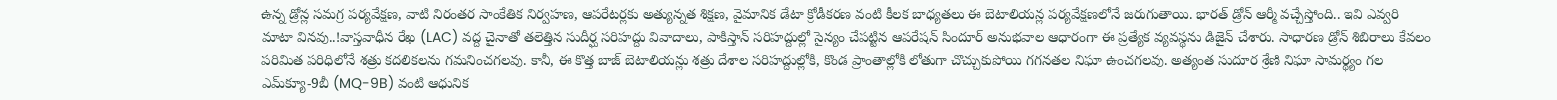ఉన్న డ్రోన్ల సమగ్ర పర్యవేక్షణ, వాటి నిరంతర సాంకేతిక నిర్వహణ, ఆపరేటర్లకు అత్యున్నత శిక్షణ, వైమానిక డేటా క్రోడీకరణ వంటి కీలక బాధ్యతలు ఈ బెటాలియన్ల పర్యవేక్షణలోనే జరుగుతాయి. భారత్ డ్రోన్ ఆర్మీ వచ్చేస్తోంది.. ఇవి ఎవ్వరి మాటా వినవు..!వాస్తవాధీన రేఖ (LAC) వద్ద చైనాతో తలెత్తిన సుదీర్ఘ సరిహద్దు వివాదాలు, పాకిస్తాన్ సరిహద్దుల్లో సైన్యం చేపట్టిన ఆపరేషన్ సిందూర్ అనుభవాల ఆధారంగా ఈ ప్రత్యేక వ్యవస్థను డిజైన్ చేశారు. సాధారణ డ్రోన్ శిబిరాలు కేవలం పరిమిత పరిధిలోనే శత్రు కదలికలను గమనించగలవు. కానీ, ఈ కొత్త బాజ్ బెటాలియన్లు శత్రు దేశాల సరిహద్దుల్లోకి, కొండ ప్రాంతాల్లోకి లోతుగా చొచ్చుకుపోయి గగనతల నిఘా ఉంచగలవు. అత్యంత సుదూర శ్రేణి నిఘా సామర్థ్యం గల ఎమ్‌క్యూ-9బీ (MQ-9B) వంటి ఆధునిక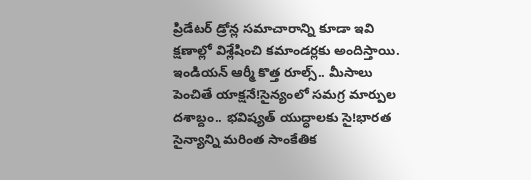ప్రిడేటర్ డ్రోన్ల సమాచారాన్ని కూడా ఇవి క్షణాల్లో విశ్లేషించి కమాండర్లకు అందిస్తాయి. ఇండియన్ ఆర్మీ కొత్త రూల్స్.. మీసాలు పెంచితే యాక్షనే!సైన్యంలో సమగ్ర మార్పుల దశాబ్దం.. భవిష్యత్ యుద్ధాలకు సై!భారత సైన్యాన్ని మరింత సాంకేతిక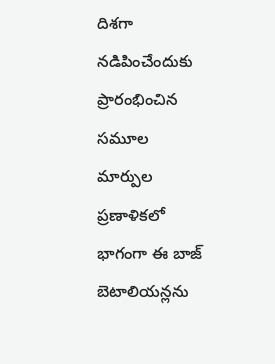దిశగా నడిపించేందుకు ప్రారంభించిన సమూల మార్పుల ప్రణాళికలో భాగంగా ఈ బాజ్ బెటాలియన్లను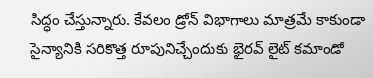సిద్ధం చేస్తున్నారు. కేవలం డ్రోన్ విభాగాలు మాత్రమే కాకుండా సైన్యానికి సరికొత్త రూపునిచ్చేందుకు భైరవ్ లైట్ కమాండో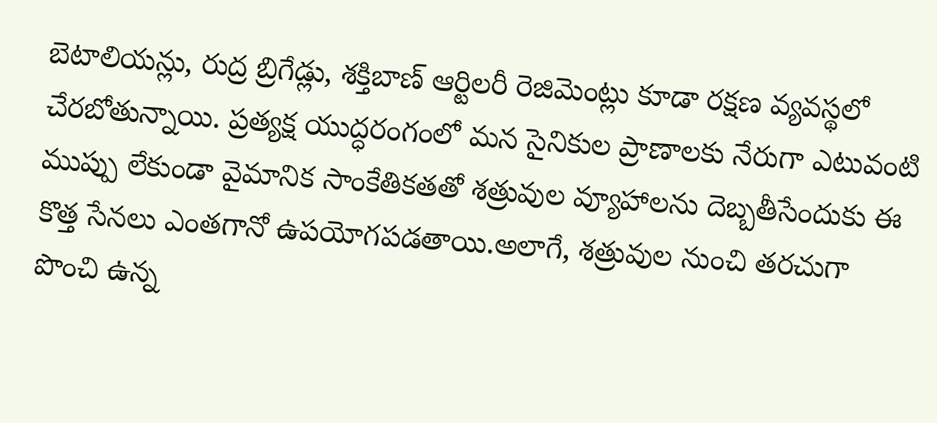బెటాలియన్లు, రుద్ర బ్రిగేడ్లు, శక్తిబాణ్ ఆర్టిలరీ రెజిమెంట్లు కూడా రక్షణ వ్యవస్థలో చేరబోతున్నాయి. ప్రత్యక్ష యుద్ధరంగంలో మన సైనికుల ప్రాణాలకు నేరుగా ఎటువంటి ముప్పు లేకుండా వైమానిక సాంకేతికతతో శత్రువుల వ్యూహాలను దెబ్బతీసేందుకు ఈ కొత్త సేనలు ఎంతగానో ఉపయోగపడతాయి.అలాగే, శత్రువుల నుంచి తరచుగా పొంచి ఉన్న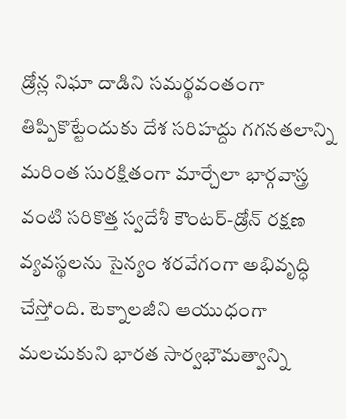డ్రోన్ల నిఘా దాడిని సమర్థవంతంగా తిప్పికొట్టేందుకు దేశ సరిహద్దు గగనతలాన్ని మరింత సురక్షితంగా మార్చేలా భార్గవాస్త్ర వంటి సరికొత్త స్వదేశీ కౌంటర్-డ్రోన్ రక్షణ వ్యవస్థలను సైన్యం శరవేగంగా అభివృద్ధి చేస్తోంది. టెక్నాలజీని ఆయుధంగా మలచుకుని భారత సార్వభౌమత్వాన్ని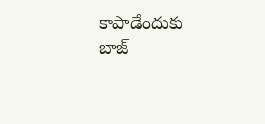కాపాడేందుకు బాజ్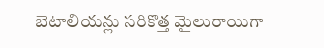బెటాలియన్లు సరికొత్త మైలురాయిగా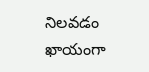నిలవడం ఖాయంగా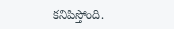కనిపిస్తోంది.